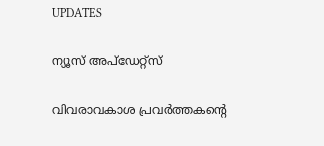UPDATES

ന്യൂസ് അപ്ഡേറ്റ്സ്

വിവരാവകാശ പ്രവര്‍ത്തകന്റെ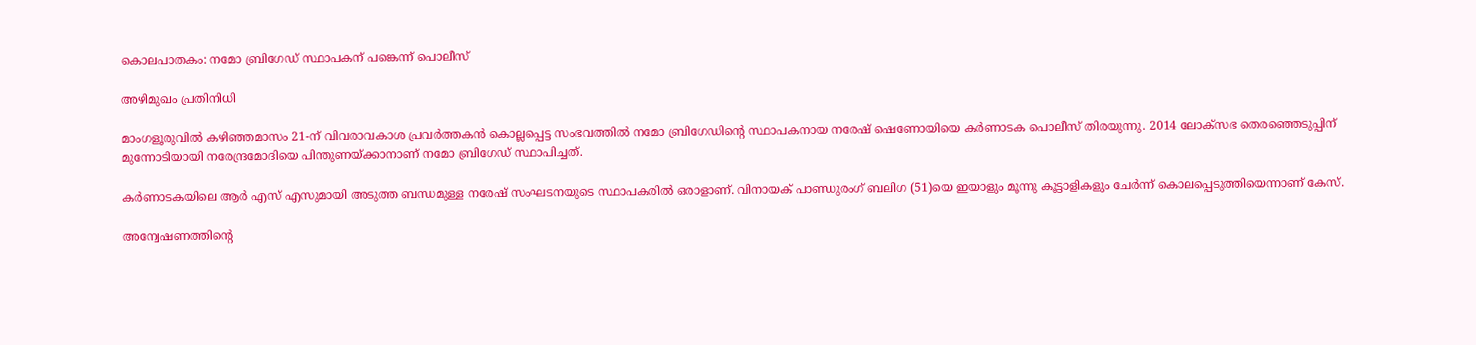കൊലപാതകം: നമോ ബ്രിഗേഡ് സ്ഥാപകന് പങ്കെന്ന് പൊലീസ്‌

അഴിമുഖം പ്രതിനിധി

മാംഗളൂരുവില്‍ കഴിഞ്ഞമാസം 21-ന് വിവരാവകാശ പ്രവര്‍ത്തകന്‍ കൊല്ലപ്പെട്ട സംഭവത്തില്‍ നമോ ബ്രിഗേഡിന്റെ സ്ഥാപകനായ നരേഷ് ഷെണോയിയെ കര്‍ണാടക പൊലീസ് തിരയുന്നു. 2014 ലോക്‌സഭ തെരഞ്ഞെടുപ്പിന് മുന്നോടിയായി നരേന്ദ്രമോദിയെ പിന്തുണയ്ക്കാനാണ് നമോ ബ്രിഗേഡ് സ്ഥാപിച്ചത്.

കര്‍ണാടകയിലെ ആര്‍ എസ് എസുമായി അടുത്ത ബന്ധമുള്ള നരേഷ് സംഘടനയുടെ സ്ഥാപകരില്‍ ഒരാളാണ്. വിനായക് പാണ്ഡുരംഗ് ബലിഗ (51)യെ ഇയാളും മൂന്നു കൂട്ടാളികളും ചേര്‍ന്ന് കൊലപ്പെടുത്തിയെന്നാണ് കേസ്.

അന്വേഷണത്തിന്റെ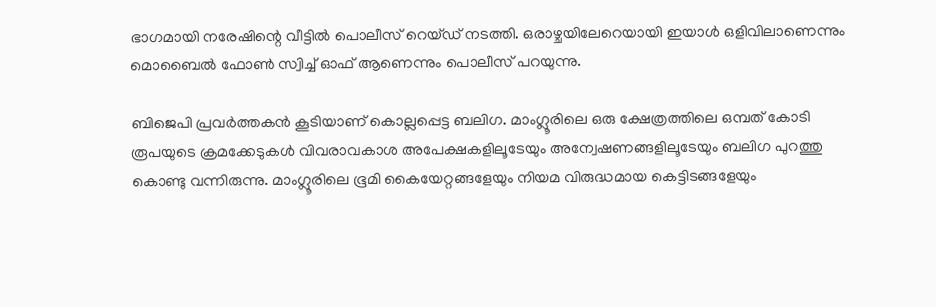ഭാഗമായി നരേഷിന്റെ വീട്ടില്‍ പൊലീസ് റെയ്ഡ് നടത്തി. ഒരാഴ്ചയിലേറെയായി ഇയാള്‍ ഒളിവിലാണെന്നും മൊബൈല്‍ ഫോണ്‍ സ്വിച്ച് ഓഫ് ആണെന്നും പൊലീസ് പറയുന്നു.

ബിജെപി പ്രവര്‍ത്തകന്‍ കൂടിയാണ് കൊല്ലപ്പെട്ട ബലിഗ. മാംഗ്ലൂരിലെ ഒരു ക്ഷേത്രത്തിലെ ഒമ്പത് കോടി രൂപയുടെ ക്രമക്കേടുകള്‍ വിവരാവകാശ അപേക്ഷകളിലൂടേയും അന്വേഷണങ്ങളിലൂടേയും ബലിഗ പുറത്തു കൊണ്ടു വന്നിരുന്നു. മാംഗ്ലൂരിലെ ഭൂമി കൈയേറ്റങ്ങളേയും നിയമ വിരുദ്ധമായ കെട്ടിടങ്ങളേയും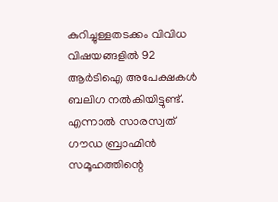കുറിച്ചുള്ളതടക്കം വിവിധ വിഷയങ്ങളില്‍ 92 ആര്‍ടിഐ അപേക്ഷകള്‍ ബലിഗ നല്‍കിയിട്ടുണ്ട്. എന്നാല്‍ സാരസ്വത് ഗൗഡ ബ്രാഹ്മിന്‍ സമൂഹത്തിന്റെ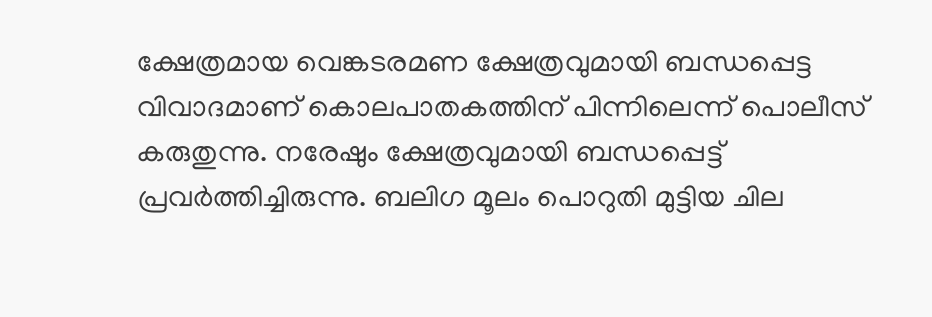ക്ഷേത്രമായ വെങ്കടരമണ ക്ഷേത്രവുമായി ബന്ധപ്പെട്ട വിവാദമാണ് കൊലപാതകത്തിന് പിന്നിലെന്ന് പൊലീസ് കരുതുന്നു. നരേഷും ക്ഷേത്രവുമായി ബന്ധപ്പെട്ട് പ്രവര്‍ത്തിച്ചിരുന്നു. ബലിഗ മൂലം പൊറുതി മുട്ടിയ ചില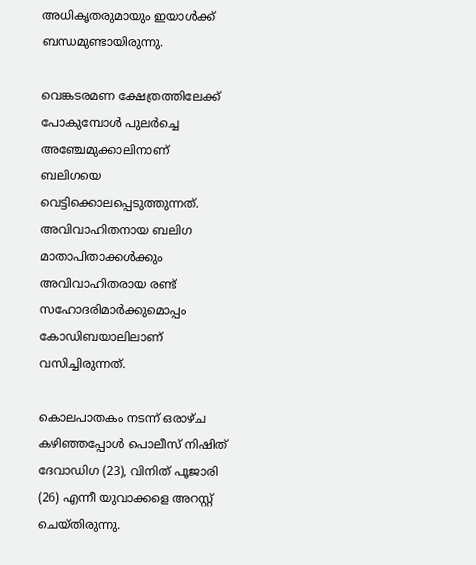അധികൃതരുമായും ഇയാള്‍ക്ക് ബന്ധമുണ്ടായിരുന്നു.

വെങ്കടരമണ ക്ഷേത്രത്തിലേക്ക് പോകുമ്പോള്‍ പുലര്‍ച്ചെ അഞ്ചേമുക്കാലിനാണ് ബലിഗയെ വെട്ടിക്കൊലപ്പെടുത്തുന്നത്. അവിവാഹിതനായ ബലിഗ മാതാപിതാക്കള്‍ക്കും അവിവാഹിതരായ രണ്ട് സഹോദരിമാര്‍ക്കുമൊപ്പം കോഡിബയാലിലാണ് വസിച്ചിരുന്നത്.

കൊലപാതകം നടന്ന് ഒരാഴ്ച കഴിഞ്ഞപ്പോള്‍ പൊലീസ് നിഷിത് ദേവാഡിഗ (23), വിനിത് പൂജാരി (26) എന്നീ യുവാക്കളെ അറസ്റ്റ് ചെയ്തിരുന്നു.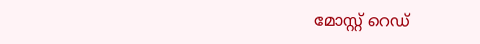മോസ്റ്റ് റെഡ്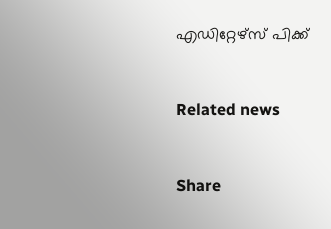എഡിറ്റേഴ്സ് പിക്ക്


Related news


Share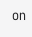on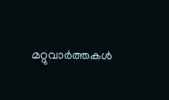മറ്റുവാര്‍ത്തകള്‍